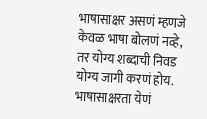भाषासाक्षर असणं म्हणजे केवळ भाषा बोलणं नव्हे, तर योग्य शब्दाची निवड योग्य जागी करणं होय. भाषासाक्षरता येणं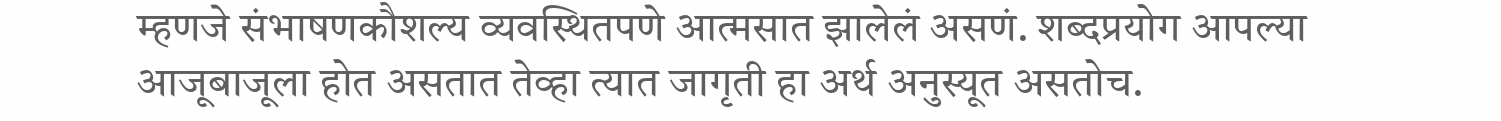म्हणजे संभाषणकौशल्य व्यवस्थितपणे आत्मसात झालेलं असणं. शब्दप्रयोग आपल्या आजूबाजूला होत असतात तेव्हा त्यात जागृती हा अर्थ अनुस्यूत असतोच.